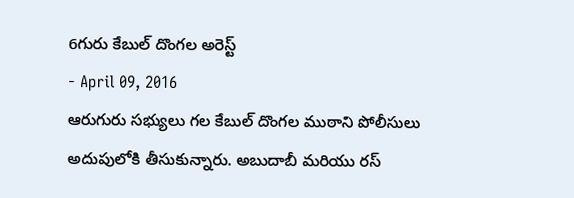6గురు కేబుల్ దొంగల అరెస్ట్
- April 09, 2016
ఆరుగురు సభ్యులు గల కేబుల్ దొంగల ముఠాని పోలీసులు అదుపులోకి తీసుకున్నారు. అబుదాబీ మరియు రస్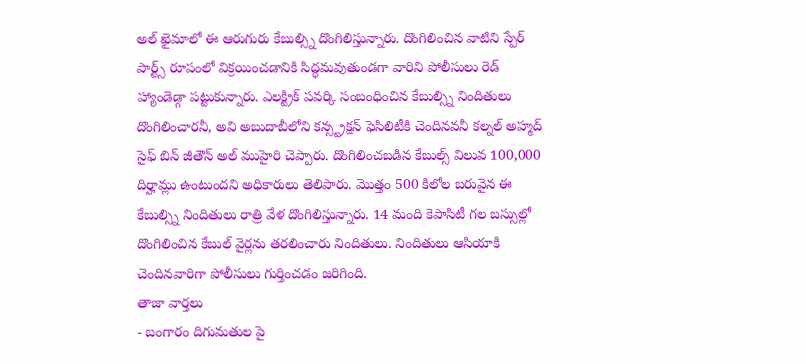అల్ ఖైమాలో ఈ ఆరుగురు కేబుల్స్ని దొంగిలిస్తున్నారు. దొంగిలించిన వాటిని స్పేర్ పార్ట్స్ రూపంలో విక్రయించడానికి సిద్ధమవుతుండగా వారిని పోలీసులు రెడ్ హ్యాండెడ్గా పట్టుకున్నారు. ఎలక్ట్రిక్ పవర్కి సంబంధించిన కేబుల్స్ని నిందితులు దొంగిలించారనీ, అవి అబుదాబీలోని కన్స్ట్రక్షన్ ఫెసిలిటీకి చెందినవనీ కల్నల్ అహ్మద్ సైఫ్ బిన్ జీతౌన్ అల్ ముహైరి చెప్పారు. దొంగిలించబడిన కేబుల్స్ విలువ 100,000 దిర్హామ్లు ఉంటుందని అధికారులు తెలిపారు. మొత్తం 500 కిలోల బరువైన ఈ కేబుల్స్ని నిందితులు రాత్రి వేళ దొంగిలిస్తున్నారు. 14 మంది కెపాసిటీ గల బస్సుల్లో దొంగిలించిన కేబుల్ వైర్లను తరలించారు నిందితులు. నిందితులు ఆసియాకి చెందినవారిగా పోలీసులు గుర్తించడం జరిగింది.
తాజా వార్తలు
- బంగారం దిగుమతుల పై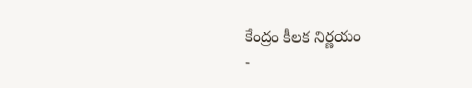కేంద్రం కీలక నిర్ణయం
-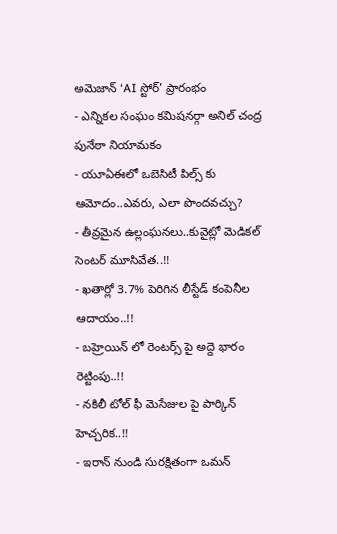అమెజాన్ ‘AI స్టోర్’ ప్రారంభం
- ఎన్నికల సంఘం కమిషనర్గా అనిల్ చంద్ర పునేఠా నియామకం
- యూఏఈలో ఒబెసిటీ పిల్స్ కు ఆమోదం..ఎవరు, ఎలా పొందవచ్చు?
- తీవ్రమైన ఉల్లంఘనలు..కువైట్లో మెడికల్ సెంటర్ మూసివేత..!!
- ఖతార్లో 3.7% పెరిగిన లీస్టేడ్ కంపెనీల ఆదాయం..!!
- బహ్రెయిన్ లో రెంటర్స్ పై అద్దె భారం రెట్టింపు..!!
- నకిలీ టోల్ ఫీ మెసేజుల పై పార్కిన్ హెచ్చరిక..!!
- ఇరాన్ నుండి సురక్షితంగా ఒమన్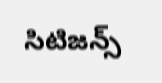సిటిజన్స్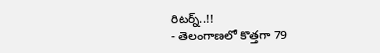రిటర్న్..!!
- తెలంగాణలో కొత్తగా 79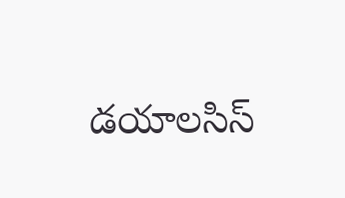డయాలసిస్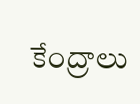కేంద్రాలు